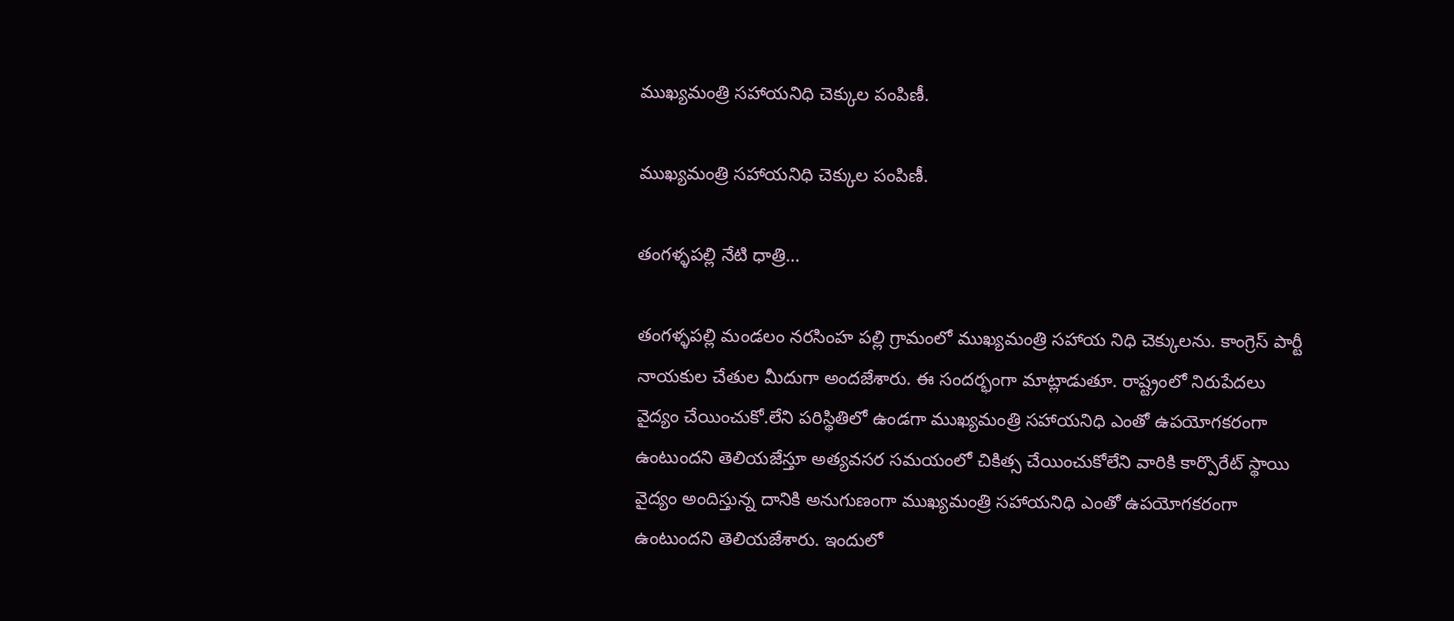ముఖ్యమంత్రి సహాయనిధి చెక్కుల పంపిణీ.

ముఖ్యమంత్రి సహాయనిధి చెక్కుల పంపిణీ.

తంగళ్ళపల్లి నేటి ధాత్రి…

తంగళ్ళపల్లి మండలం నరసింహ పల్లి గ్రామంలో ముఖ్యమంత్రి సహాయ నిధి చెక్కులను. కాంగ్రెస్ పార్టీ నాయకుల చేతుల మీదుగా అందజేశారు. ఈ సందర్భంగా మాట్లాడుతూ. రాష్ట్రంలో నిరుపేదలు వైద్యం చేయించుకో.లేని పరిస్థితిలో ఉండగా ముఖ్యమంత్రి సహాయనిధి ఎంతో ఉపయోగకరంగా ఉంటుందని తెలియజేస్తూ అత్యవసర సమయంలో చికిత్స చేయించుకోలేని వారికి కార్పొరేట్ స్థాయి వైద్యం అందిస్తున్న దానికి అనుగుణంగా ముఖ్యమంత్రి సహాయనిధి ఎంతో ఉపయోగకరంగా ఉంటుందని తెలియజేశారు. ఇందులో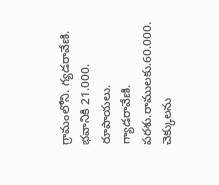గ్రామంలోని. గ్యడరావేణి. భవానికి 21.000. రూపాయలు. గ్యాడరావేణి. పరశు.రాములకు.60.000. చెక్కులను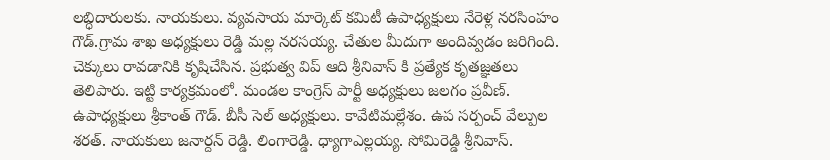లబ్ధిదారులకు. నాయకులు. వ్యవసాయ మార్కెట్ కమిటీ ఉపాధ్యక్షులు నేరెళ్ల నరసింహం గౌడ్.గ్రామ శాఖ అధ్యక్షులు రెడ్డి మల్ల నరసయ్య. చేతుల మీదుగా అందివ్వడం జరిగింది. చెక్కులు రావడానికి కృషిచేసిన. ప్రభుత్వ విప్ ఆది శ్రీనివాస్ కి ప్రత్యేక కృతజ్ఞతలు తెలిపారు. ఇట్టి కార్యక్రమంలో. మండల కాంగ్రెస్ పార్టీ అధ్యక్షులు జలగం ప్రవీణ్. ఉపాధ్యక్షులు శ్రీకాంత్ గౌడ్. బీసీ సెల్ అధ్యక్షులు. కావేటిమల్లేశం. ఉప సర్పంచ్ వేల్పుల శరత్. నాయకులు జనార్దన్ రెడ్డి. లింగారెడ్డి. ధ్యాగాఎల్లయ్య. సోమిరెడ్డి శ్రీనివాస్.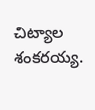చిట్యాల శంకరయ్య.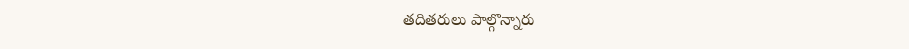తదితరులు పాల్గొన్నారు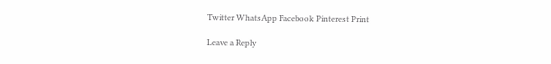Twitter WhatsApp Facebook Pinterest Print

Leave a Reply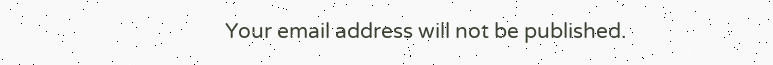Your email address will not be published.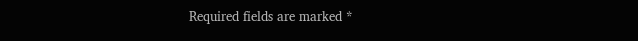Required fields are marked *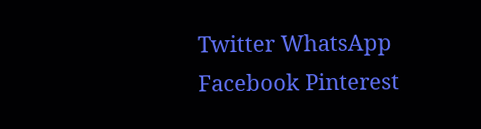Twitter WhatsApp Facebook Pinterest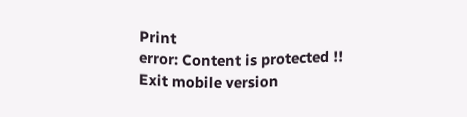Print
error: Content is protected !!
Exit mobile version